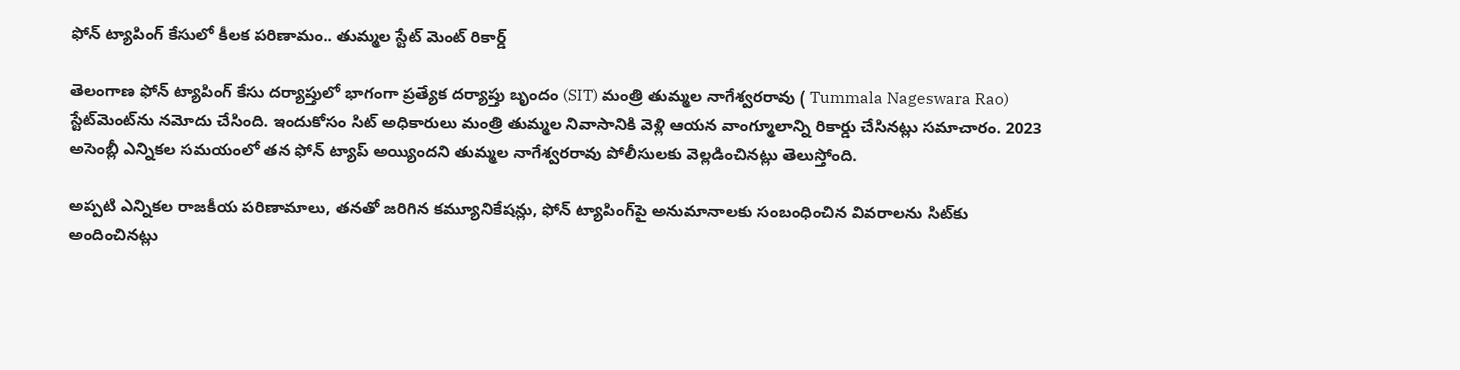ఫోన్ ట్యాపింగ్ కేసులో కీలక పరిణామం.. తుమ్మల స్టేట్ మెంట్ రికార్డ్

తెలంగాణ ఫోన్ ట్యాపింగ్ కేసు దర్యాప్తులో భాగంగా ప్రత్యేక దర్యాప్తు బృందం (SIT) మంత్రి తుమ్మల నాగేశ్వరరావు ( Tummala Nageswara Rao) స్టేట్‌మెంట్‌ను నమోదు చేసింది. ఇందుకోసం సిట్ అధికారులు మంత్రి తుమ్మల నివాసానికి వెళ్లి ఆయన వాంగ్మూలాన్ని రికార్డు చేసినట్లు సమాచారం. 2023 అసెంబ్లీ ఎన్నికల సమయంలో తన ఫోన్ ట్యాప్ అయ్యిందని తుమ్మల నాగేశ్వరరావు పోలీసులకు వెల్లడించినట్లు తెలుస్తోంది.

అప్పటి ఎన్నికల రాజకీయ పరిణామాలు, తనతో జరిగిన కమ్యూనికేషన్లు, ఫోన్ ట్యాపింగ్‌పై అనుమానాలకు సంబంధించిన వివరాలను సిట్‌కు అందించినట్లు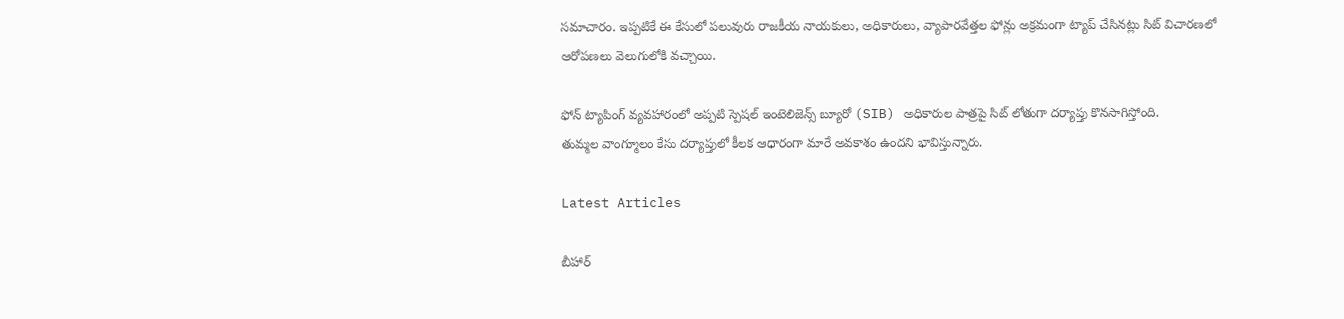సమాచారం. ఇప్పటికే ఈ కేసులో పలువురు రాజకీయ నాయకులు, అధికారులు, వ్యాపారవేత్తల ఫోన్లు అక్రమంగా ట్యాప్ చేసినట్లు సిట్ విచారణలో ఆరోపణలు వెలుగులోకి వచ్చాయి.

ఫోన్ ట్యాపింగ్ వ్యవహారంలో అప్పటి స్పెషల్ ఇంటెలిజెన్స్ బ్యూరో (SIB) అధికారుల పాత్రపై సిట్ లోతుగా దర్యాప్తు కొనసాగిస్తోంది.
తుమ్మల వాంగ్మూలం కేసు దర్యాప్తులో కీలక ఆధారంగా మారే అవకాశం ఉందని భావిస్తున్నారు.

Latest Articles

బీహార్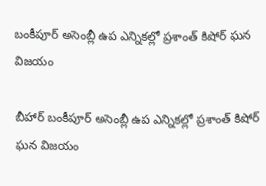బంకీపూర్ అసెంబ్లీ ఉప ఎన్నికల్లో ప్రశాంత్ కిషోర్ ఘన విజయం

బీహార్ బంకీపూర్ అసెంబ్లీ ఉప ఎన్నికల్లో ప్రశాంత్ కిషోర్ ఘన విజయం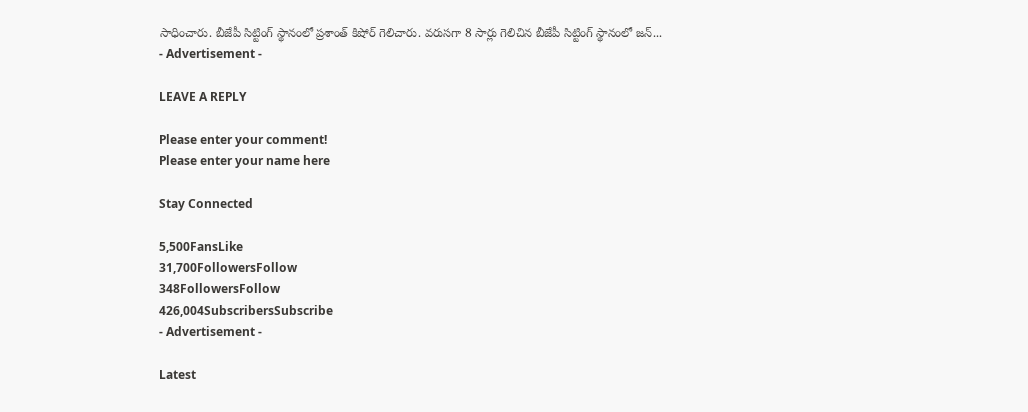సాధించారు. బీజేపీ సిట్టింగ్ స్థానంలో ప్రశాంత్ కిషోర్ గెలిచారు. వరుసగా 8 సార్లు గెలిచిన బీజేపీ సిట్టింగ్ స్థానంలో జన్...
- Advertisement -

LEAVE A REPLY

Please enter your comment!
Please enter your name here

Stay Connected

5,500FansLike
31,700FollowersFollow
348FollowersFollow
426,004SubscribersSubscribe
- Advertisement -

Latest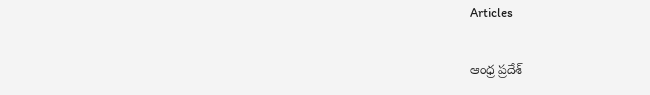Articles

ఆంధ్ర ప్రదేశ్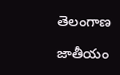తెలంగాణ

జాతీయం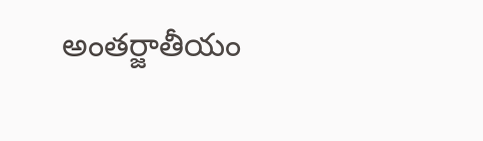అంతర్జాతీయం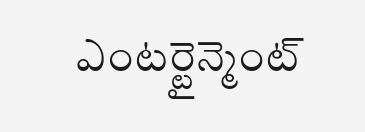ఎంటర్టైన్మెంట్